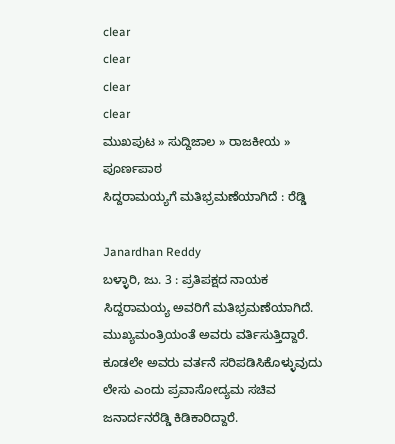clear
clear
clear
clear
ಮುಖಪುಟ » ಸುದ್ದಿಜಾಲ » ರಾಜಕೀಯ » ಪೂರ್ಣಪಾಠ
ಸಿದ್ದರಾಮಯ್ಯಗೆ ಮತಿಭ್ರಮಣೆಯಾಗಿದೆ : ರೆಡ್ಡಿ

Janardhan Reddy
ಬಳ್ಳಾರಿ, ಜು. 3 : ಪ್ರತಿಪಕ್ಷದ ನಾಯಕ ಸಿದ್ದರಾಮಯ್ಯ ಅವರಿಗೆ ಮತಿಭ್ರಮಣೆಯಾಗಿದೆ. ಮುಖ್ಯಮಂತ್ರಿಯಂತೆ ಅವರು ವರ್ತಿಸುತ್ತಿದ್ದಾರೆ. ಕೂಡಲೇ ಅವರು ವರ್ತನೆ ಸರಿಪಡಿಸಿಕೊಳ್ಳುವುದು ಲೇಸು ಎಂದು ಪ್ರವಾಸೋದ್ಯಮ ಸಚಿವ ಜನಾರ್ದನರೆಡ್ಡಿ ಕಿಡಿಕಾರಿದ್ದಾರೆ.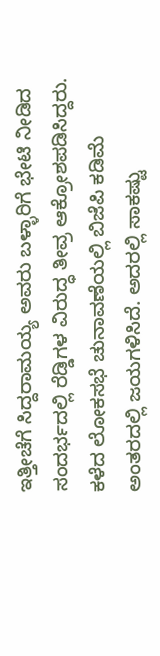ಇತ್ತೀಚೆಗೆ ಸಿದ್ದರಾಮಯ್ಯ ಅವರು ಬಳ್ಳಾರಿಗೆ ಭೇಟಿ ನೀಡಿದ ಸಂದರ್ಭದಲ್ಲಿ ರೆಡ್ಡಿಗಳ ವಿರುದ್ಧ ತೀವ್ರ ಆಕ್ರೋಶಪಡಿಸಿದ್ದರು. ಕಳೆದ ಲೋಕಸಭೆ ಚುನಾವಣೆಯಲ್ಲಿ ಬಿಜೆಪಿ ಕಡಿಮೆ ಅಂತರದಲ್ಲಿ ಜಯಗಳಿಸಿದೆ. ಅದರಲ್ಲಿ ಸಾಕಷ್ಟು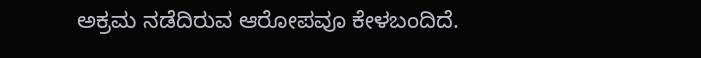ಅಕ್ರಮ ನಡೆದಿರುವ ಆರೋಪವೂ ಕೇಳಬಂದಿದೆ.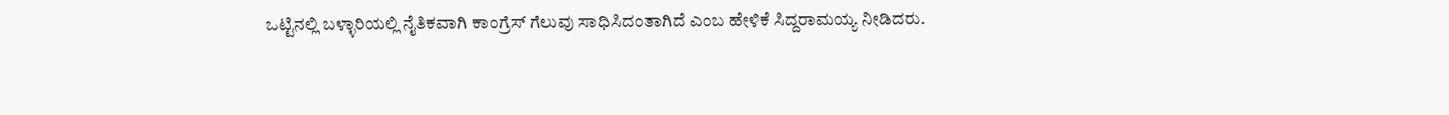ಒಟ್ಟಿನಲ್ಲಿ ಬಳ್ಳಾರಿಯಲ್ಲಿ ನೈತಿಕವಾಗಿ ಕಾಂಗ್ರೆಸ್ ಗೆಲುವು ಸಾಧಿಸಿದಂತಾಗಿದೆ ಎಂಬ ಹೇಳಿಕೆ ಸಿದ್ದರಾಮಯ್ಯ ನೀಡಿದರು.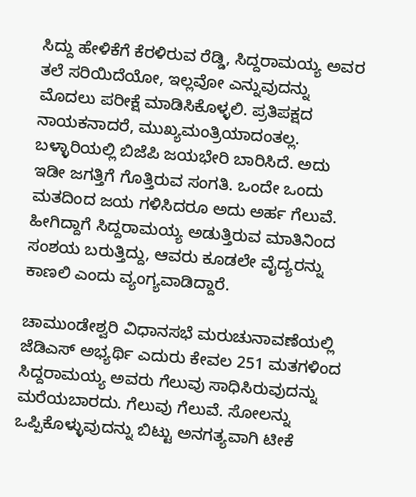ಸಿದ್ದು ಹೇಳಿಕೆಗೆ ಕೆರಳಿರುವ ರೆಡ್ಡಿ, ಸಿದ್ದರಾಮಯ್ಯ ಅವರ ತಲೆ ಸರಿಯಿದೆಯೋ, ಇಲ್ಲವೋ ಎನ್ನುವುದನ್ನು ಮೊದಲು ಪರೀಕ್ಷೆ ಮಾಡಿಸಿಕೊಳ್ಳಲಿ. ಪ್ರತಿಪಕ್ಷದ ನಾಯಕನಾದರೆ, ಮುಖ್ಯಮಂತ್ರಿಯಾದಂತಲ್ಲ. ಬಳ್ಳಾರಿಯಲ್ಲಿ ಬಿಜೆಪಿ ಜಯಭೇರಿ ಬಾರಿಸಿದೆ. ಅದು ಇಡೀ ಜಗತ್ತಿಗೆ ಗೊತ್ತಿರುವ ಸಂಗತಿ. ಒಂದೇ ಒಂದು ಮತದಿಂದ ಜಯ ಗಳಿಸಿದರೂ ಅದು ಅರ್ಹ ಗೆಲುವೆ. ಹೀಗಿದ್ದಾಗೆ ಸಿದ್ದರಾಮಯ್ಯ ಅಡುತ್ತಿರುವ ಮಾತಿನಿಂದ ಸಂಶಯ ಬರುತ್ತಿದ್ದು, ಆವರು ಕೂಡಲೇ ವೈದ್ಯರನ್ನು ಕಾಣಲಿ ಎಂದು ವ್ಯಂಗ್ಯವಾಡಿದ್ದಾರೆ.

ಚಾಮುಂಡೇಶ್ವರಿ ವಿಧಾನಸಭೆ ಮರುಚುನಾವಣೆಯಲ್ಲಿ ಜೆಡಿಎಸ್ ಅಭ್ಯರ್ಥಿ ಎದುರು ಕೇವಲ 251 ಮತಗಳಿಂದ ಸಿದ್ದರಾಮಯ್ಯ ಅವರು ಗೆಲುವು ಸಾಧಿಸಿರುವುದನ್ನು ಮರೆಯಬಾರದು. ಗೆಲುವು ಗೆಲುವೆ. ಸೋಲನ್ನು ಒಪ್ಪಿಕೊಳ್ಳುವುದನ್ನು ಬಿಟ್ಟು ಅನಗತ್ಯವಾಗಿ ಟೀಕೆ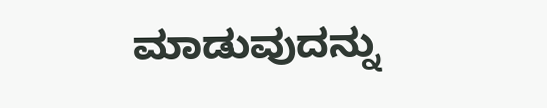ಮಾಡುವುದನ್ನು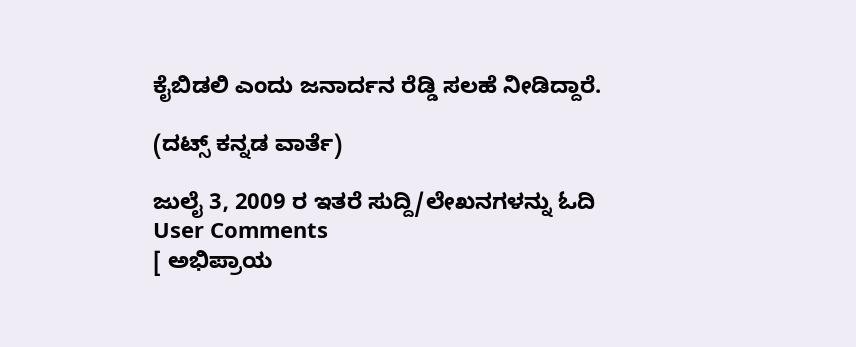ಕೈಬಿಡಲಿ ಎಂದು ಜನಾರ್ದನ ರೆಡ್ಡಿ ಸಲಹೆ ನೀಡಿದ್ದಾರೆ.

(ದಟ್ಸ್ ಕನ್ನಡ ವಾರ್ತೆ)

ಜುಲೈ 3, 2009 ರ ಇತರೆ ಸುದ್ದಿ/ಲೇಖನಗಳನ್ನು ಓದಿ
User Comments
[ ಅಭಿಪ್ರಾಯ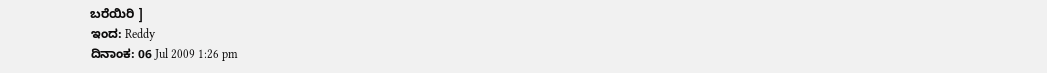ಬರೆಯಿರಿ ]
ಇಂದ: Reddy
ದಿನಾಂಕ: 06 Jul 2009 1:26 pm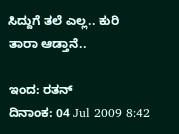ಸಿದ್ದುಗೆ ತಲೆ ಎಲ್ಲ.. ಕುರಿ ತಾರಾ ಆಡ್ತಾನೆ..

ಇಂದ: ರತನ್
ದಿನಾಂಕ: 04 Jul 2009 8:42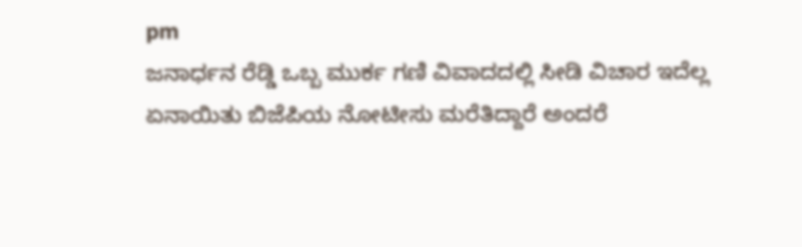pm
ಜನಾರ್ಧನ ರೆಡ್ಡಿ ಒಬ್ಬ ಮುರ್ಕ ಗಣಿ ವಿವಾದದಲ್ಲಿ ಸೀಡಿ ವಿಚಾರ ಇದೆಲ್ಲ ಏನಾಯಿತು ಬಿಜೆಪಿಯ ನೋಟೀಸು ಮರೆತಿದ್ದಾರೆ ಅಂದರೆ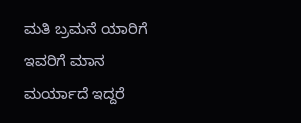ಮತಿ ಬ್ರಮನೆ ಯಾರಿಗೆ ಇವರಿಗೆ ಮಾನ ಮರ್ಯಾದೆ ಇದ್ದರೆ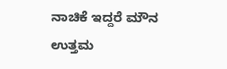ನಾಚಿಕೆ ಇದ್ದರೆ ಮೌನ ಉತ್ತಮ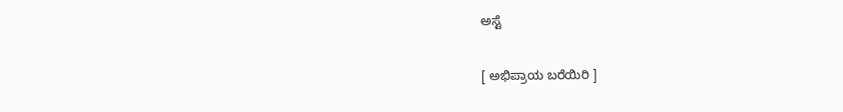ಅಸ್ಟೆ

[ ಅಭಿಪ್ರಾಯ ಬರೆಯಿರಿ ]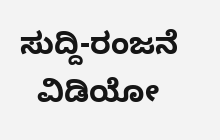ಸುದ್ದಿ-ರಂಜನೆ
  ವಿಡಿಯೋ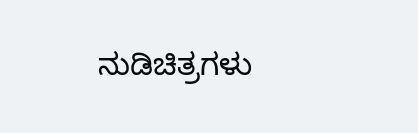ನುಡಿಚಿತ್ರಗಳು